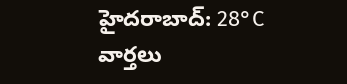హైదరాబాద్: 28°C
వార్తలు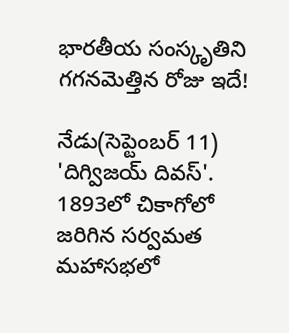భారతీయ సంస్కృతిని గగనమెత్తిన రోజు ఇదే!

నేడు(సెప్టెంబర్ 11) 'దిగ్విజయ్ దివస్'. 1893లో చికాగోలో జరిగిన సర్వమత మహాసభలో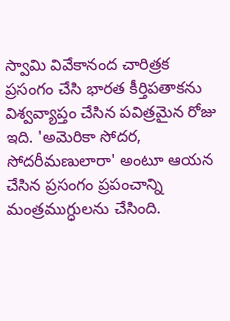స్వామి వివేకానంద చారిత్రక ప్రసంగం చేసి భారత కీర్తిపతాకను విశ్వవ్యాప్తం చేసిన పవిత్రమైన రోజు ఇది. 'అమెరికా సోదర, సోదరీమణులారా' అంటూ ఆయన చేసిన ప్రసంగం ప్రపంచాన్ని మంత్రముగ్ధులను చేసింది.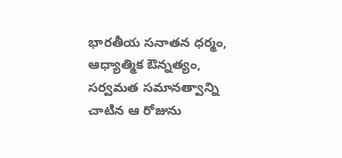భారతీయ సనాతన ధర్మం, ఆధ్యాత్మిక ఔన్నత్యం, సర్వమత సమానత్వాన్ని చాటిన ఆ రోజును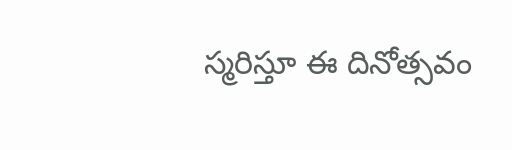స్మరిస్తూ ఈ దినోత్సవం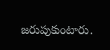జరుపుకుంటారు.